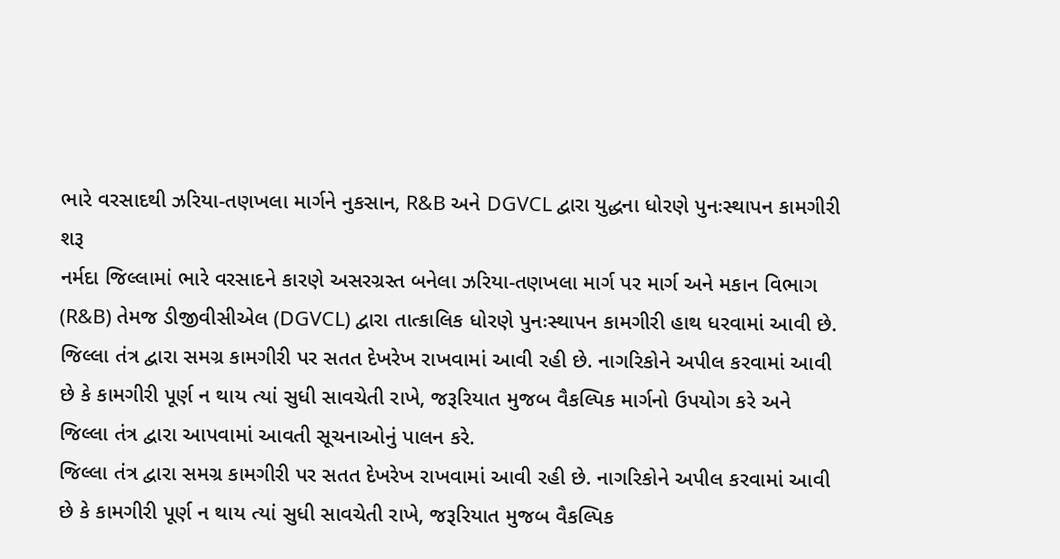ભારે વરસાદથી ઝરિયા-તણખલા માર્ગને નુકસાન, R&B અને DGVCL દ્વારા યુદ્ધના ધોરણે પુનઃસ્થાપન કામગીરી શરૂ
નર્મદા જિલ્લામાં ભારે વરસાદને કારણે અસરગ્રસ્ત બનેલા ઝરિયા-તણખલા માર્ગ પર માર્ગ અને મકાન વિભાગ (R&B) તેમજ ડીજીવીસીએલ (DGVCL) દ્વારા તાત્કાલિક ધોરણે પુનઃસ્થાપન કામગીરી હાથ ધરવામાં આવી છે.
જિલ્લા તંત્ર દ્વારા સમગ્ર કામગીરી પર સતત દેખરેખ રાખવામાં આવી રહી છે. નાગરિકોને અપીલ કરવામાં આવી છે કે કામગીરી પૂર્ણ ન થાય ત્યાં સુધી સાવચેતી રાખે, જરૂરિયાત મુજબ વૈકલ્પિક માર્ગનો ઉપયોગ કરે અને જિલ્લા તંત્ર દ્વારા આપવામાં આવતી સૂચનાઓનું પાલન કરે.
જિલ્લા તંત્ર દ્વારા સમગ્ર કામગીરી પર સતત દેખરેખ રાખવામાં આવી રહી છે. નાગરિકોને અપીલ કરવામાં આવી છે કે કામગીરી પૂર્ણ ન થાય ત્યાં સુધી સાવચેતી રાખે, જરૂરિયાત મુજબ વૈકલ્પિક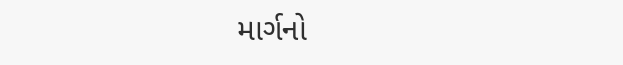માર્ગનો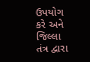ઉપયોગ કરે અને જિલ્લા તંત્ર દ્વારા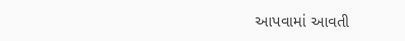આપવામાં આવતી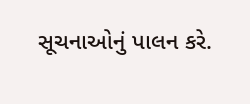સૂચનાઓનું પાલન કરે.